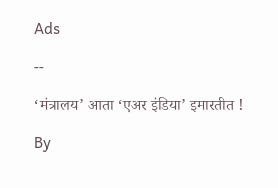Ads

--

‘मंत्रालय’ आता ‘एअर इंडिया’ इमारतीत !

By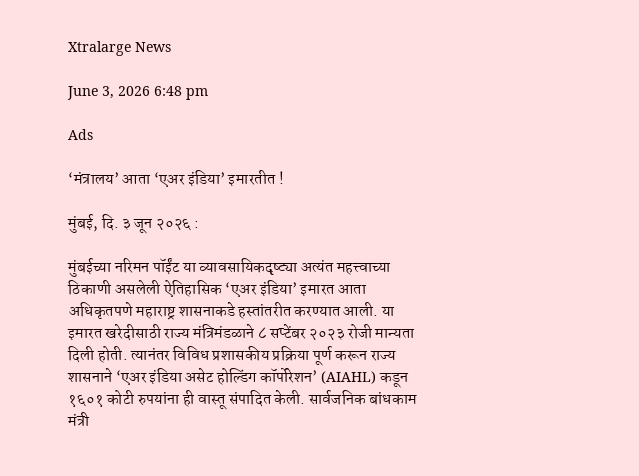Xtralarge News

June 3, 2026 6:48 pm

Ads

‘मंत्रालय’ आता ‘एअर इंडिया’ इमारतीत !

मुंबई, दि. ३ जून २०२६ :

मुंबईच्या नरिमन पॉईंट या व्यावसायिकदृष्ट्या अत्यंत महत्त्वाच्या ठिकाणी असलेली ऐतिहासिक ‘एअर इंडिया’ इमारत आता अधिकृतपणे महाराष्ट्र शासनाकडे हस्तांतरीत करण्यात आली. या इमारत खरेदीसाठी राज्य मंत्रिमंडळाने ८ सप्टेंबर २०२३ रोजी मान्यता दिली होती. त्यानंतर विविध प्रशासकीय प्रक्रिया पूर्ण करून राज्य शासनाने ‘एअर इंडिया असेट होल्डिंग कॉर्पोरेशन’ (AIAHL) कडून १६०१ कोटी रुपयांना ही वास्तू संपादित केली. सार्वजनिक बांधकाम मंत्री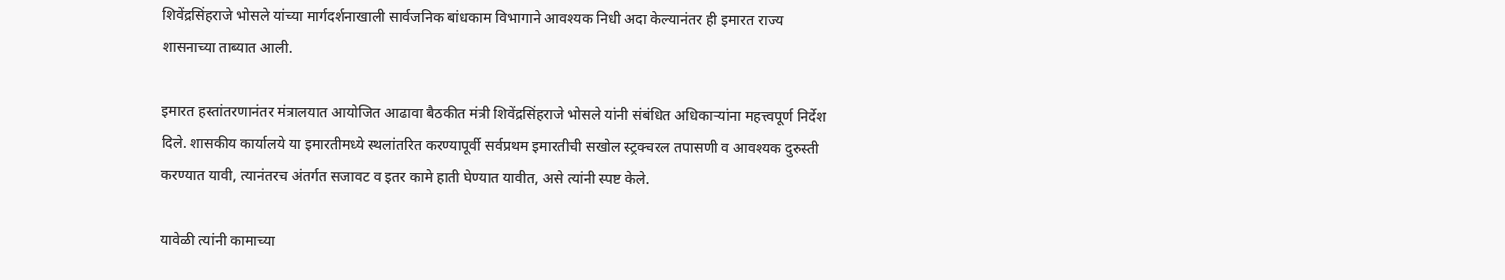शिवेंद्रसिंहराजे भोसले यांच्या मार्गदर्शनाखाली सार्वजनिक बांधकाम विभागाने आवश्यक निधी अदा केल्यानंतर ही इमारत राज्य शासनाच्या ताब्यात आली.

इमारत हस्तांतरणानंतर मंत्रालयात आयोजित आढावा बैठकीत मंत्री शिवेंद्रसिंहराजे भोसले यांनी संबंधित अधिकाऱ्यांना महत्त्वपूर्ण निर्देश दिले. शासकीय कार्यालये या इमारतीमध्ये स्थलांतरित करण्यापूर्वी सर्वप्रथम इमारतीची सखोल स्ट्रक्चरल तपासणी व आवश्यक दुरुस्ती करण्यात यावी, त्यानंतरच अंतर्गत सजावट व इतर कामे हाती घेण्यात यावीत, असे त्यांनी स्पष्ट केले.

यावेळी त्यांनी कामाच्या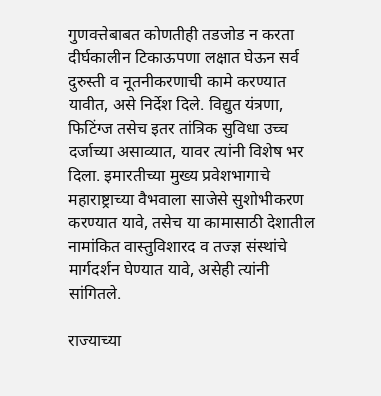गुणवत्तेबाबत कोणतीही तडजोड न करता दीर्घकालीन टिकाऊपणा लक्षात घेऊन सर्व दुरुस्ती व नूतनीकरणाची कामे करण्यात यावीत, असे निर्देश दिले. विद्युत यंत्रणा, फिटिंग्ज तसेच इतर तांत्रिक सुविधा उच्च दर्जाच्या असाव्यात, यावर त्यांनी विशेष भर दिला. इमारतीच्या मुख्य प्रवेशभागाचे महाराष्ट्राच्या वैभवाला साजेसे सुशोभीकरण करण्यात यावे, तसेच या कामासाठी देशातील नामांकित वास्तुविशारद व तज्ज्ञ संस्थांचे मार्गदर्शन घेण्यात यावे, असेही त्यांनी सांगितले.

राज्याच्या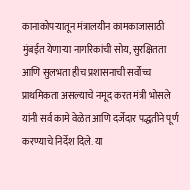कानाकोपऱ्यातून मंत्रालयीन कामकाजासाठी मुंबईत येणाऱ्या नागरिकांची सोय, सुरक्षितता आणि सुलभता हीच प्रशासनाची सर्वोच्च प्राथमिकता असल्याचे नमूद करत मंत्री भोसले यांनी सर्व कामे वेळेत आणि दर्जेदार पद्धतीने पूर्ण करण्याचे निर्देश दिले. या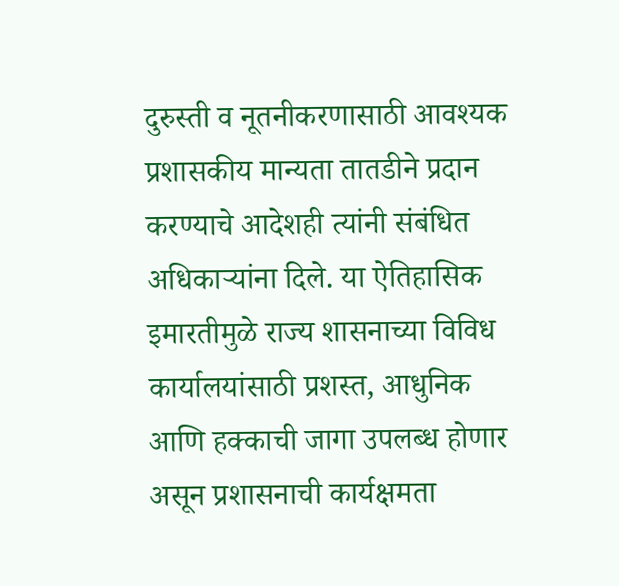दुरुस्ती व नूतनीकरणासाठी आवश्यक प्रशासकीय मान्यता तातडीने प्रदान करण्याचे आदेशही त्यांनी संबंधित अधिकाऱ्यांना दिले. या ऐतिहासिक इमारतीमुळे राज्य शासनाच्या विविध कार्यालयांसाठी प्रशस्त, आधुनिक आणि हक्काची जागा उपलब्ध होणार असून प्रशासनाची कार्यक्षमता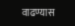वाढण्यास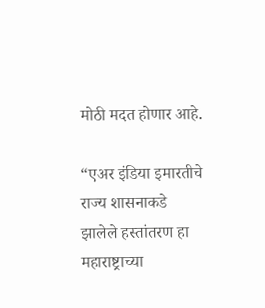मोठी मदत होणार आहे.

“एअर इंडिया इमारतीचे राज्य शासनाकडे झालेले हस्तांतरण हा महाराष्ट्राच्या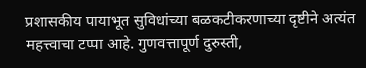प्रशासकीय पायाभूत सुविधांच्या बळकटीकरणाच्या दृष्टीने अत्यंत महत्त्वाचा टप्पा आहे. गुणवत्तापूर्ण दुरुस्ती,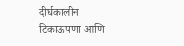दीर्घकालीन टिकाऊपणा आणि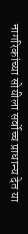नागरिकांच्या सोयीला सर्वोच्च प्राधान्य देत या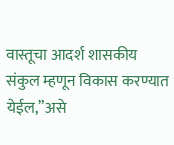वास्तूचा आदर्श शासकीय संकुल म्हणून विकास करण्यात येईल,”असे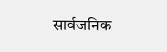सार्वजनिक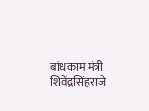बांधकाम मंत्री शिवेंद्रसिंहराजे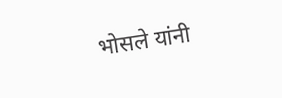भोसले यांनी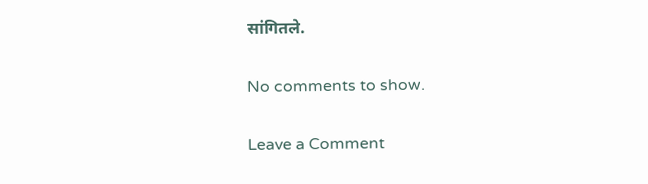सांगितले.

No comments to show.

Leave a Comment